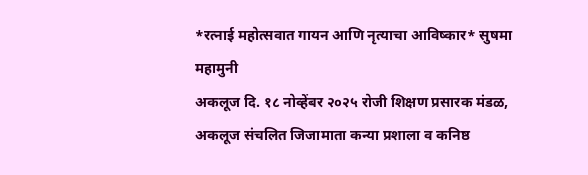*रत्नाई महोत्सवात गायन आणि नृत्याचा आविष्कार* सुषमा महामुनी
अकलूज दि. १८ नोव्हेंबर २०२५ रोजी शिक्षण प्रसारक मंडळ, अकलूज संचलित जिजामाता कन्या प्रशाला व कनिष्ठ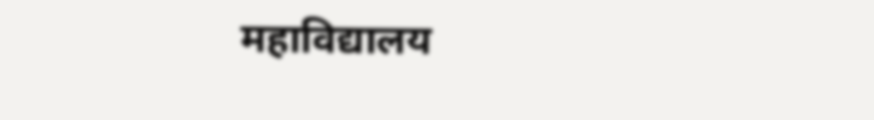महाविद्यालय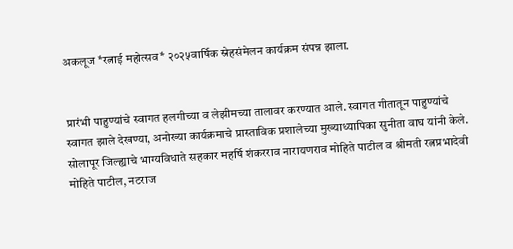अकलूज *रत्नाई महोत्सव* २०२५वार्षिक स्नेहसंमेलन कार्यक्रम संपन्न झाला.


प्रारंभी पाहुण्यांचे स्वागत हलगीच्या व लेझीमच्या तालावर करण्यात आले. स्वागत गीतातून पाहुण्यांचे स्वागत झाले देखण्या, अनोख्या कार्यक्रमाचे प्रास्ताविक प्रशालेच्या मुख्याध्यापिका सुनीता वाघ यांनी केले. सोलापूर जिल्ह्याचे भाग्यविधाते सहकार महर्षि शंकरराव नारायणराव मोहिते पाटील व श्रीमती रत्नप्रभादेवी मोहिते पाटील, नटराज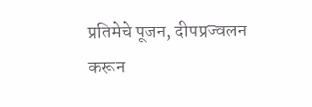प्रतिमेचे पूजन, दीपप्रज्वलन करून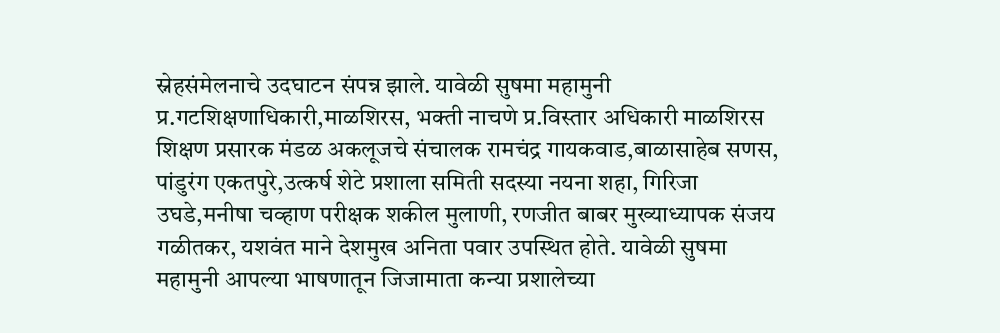स्नेहसंमेलनाचे उदघाटन संपन्न झाले. यावेळी सुषमा महामुनी प्र.गटशिक्षणाधिकारी,माळशिरस, भक्ती नाचणे प्र.विस्तार अधिकारी माळशिरस शिक्षण प्रसारक मंडळ अकलूजचे संचालक रामचंद्र गायकवाड,बाळासाहेब सणस, पांडुरंग एकतपुरे,उत्कर्ष शेटे प्रशाला समिती सदस्या नयना शहा, गिरिजा उघडे,मनीषा चव्हाण परीक्षक शकील मुलाणी, रणजीत बाबर मुख्याध्यापक संजय गळीतकर, यशवंत माने देशमुख अनिता पवार उपस्थित होते. यावेळी सुषमा महामुनी आपल्या भाषणातून जिजामाता कन्या प्रशालेच्या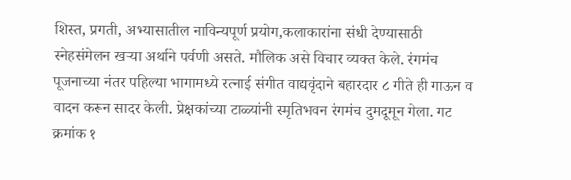शिस्त, प्रगती, अभ्यासातील नाविन्यपूर्ण प्रयोग,कलाकारांना संधी देण्यासाठी स्नेहसंमेलन खऱ्या अर्थाने पर्वणी असते. मौलिक असे विचार व्यक्त केले. रंगमंच पूजनाच्या नंतर पहिल्या भागामध्ये रत्नाई संगीत वाद्यवृंदाने बहारदार ८ गीते ही गाऊन व वादन करून सादर केली. प्रेक्षकांच्या टाळ्यांनी स्मृतिभवन रंगमंच दुमदूमून गेला. गट क्रमांक १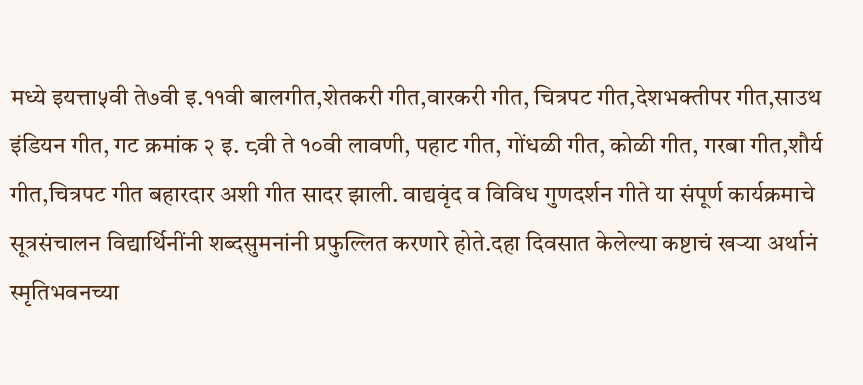मध्ये इयत्ता५वी ते७वी इ.११वी बालगीत,शेतकरी गीत,वारकरी गीत, चित्रपट गीत,देशभक्तीपर गीत,साउथ इंडियन गीत, गट क्रमांक २ इ. ८वी ते १०वी लावणी, पहाट गीत, गोंधळी गीत, कोळी गीत, गरबा गीत,शौर्य गीत,चित्रपट गीत बहारदार अशी गीत सादर झाली. वाद्यवृंद व विविध गुणदर्शन गीते या संपूर्ण कार्यक्रमाचे सूत्रसंचालन विद्यार्थिनींनी शब्दसुमनांनी प्रफुल्लित करणारे होते.दहा दिवसात केलेल्या कष्टाचं खऱ्या अर्थानं स्मृतिभवनच्या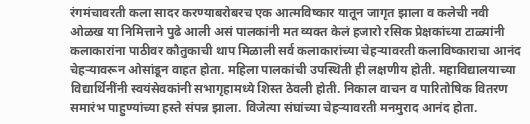रंगमंचावरती कला सादर करण्याबरोबरच एक आत्मविष्कार यातून जागृत झाला व कलेची नवी ओळख या निमित्ताने पुढे आली असं पालकांनी मत व्यक्त केलं हजारो रसिक प्रेक्षकांच्या टाळ्यांनी कलाकारांना पाठीवर कौतुकाची थाप मिळाली सर्व कलाकारांच्या चेहऱ्यावरती कलाविष्काराचा आनंद चेहऱ्यावरून ओसांडून वाहत होता. महिला पालकांची उपस्थिती ही लक्षणीय होती. महाविद्यालयाच्या विद्यार्थिनींनी स्वयंसेवकांनी सभागृहामध्ये शिस्त ठेवली होती. निकाल वाचन व पारितोषिक वितरण समारंभ पाहुण्यांच्या हस्ते संपन्न झाला. विजेत्या संघांच्या चेहऱ्यावरती मनमुराद आनंद होता.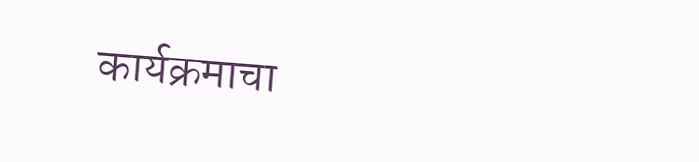कार्यक्रमाचा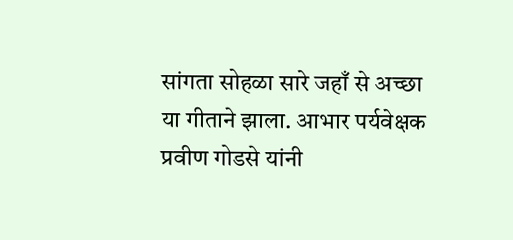सांगता सोहळा सारे जहाँ से अच्छा या गीताने झाला. आभार पर्यवेक्षक प्रवीण गोडसे यांनी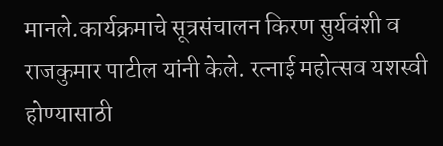मानले.कार्यक्रमाचे सूत्रसंचालन किरण सुर्यवंशी व राजकुमार पाटील यांनी केले. रत्नाई महोत्सव यशस्वी होण्यासाठी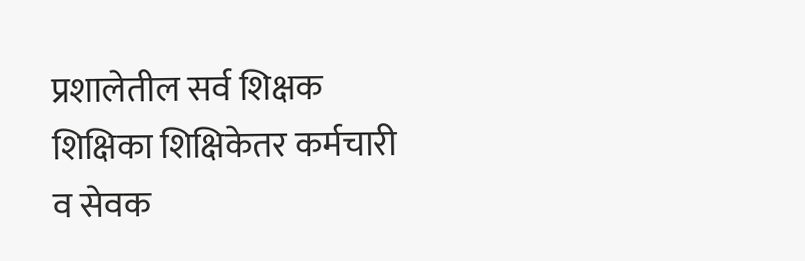प्रशालेतील सर्व शिक्षक शिक्षिका शिक्षिकेतर कर्मचारी व सेवक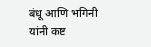बंधू आणि भगिनी यांनी कष्ट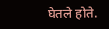घेतले होते.